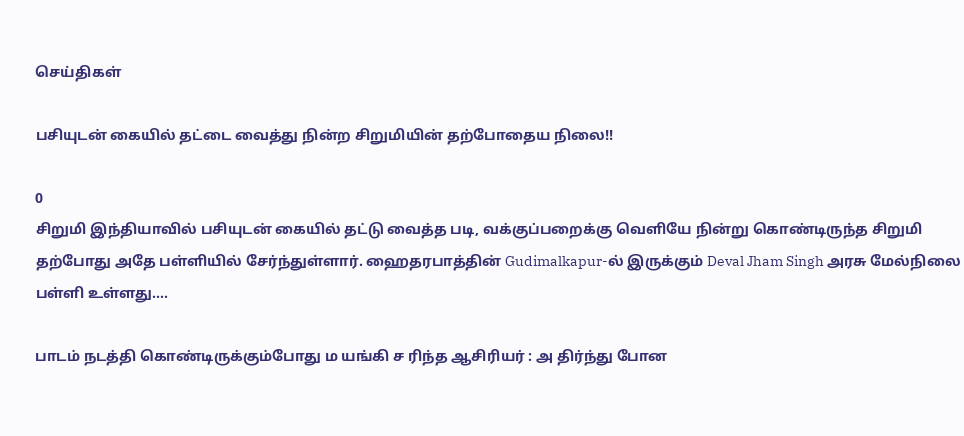செய்திகள்

பசியுடன் கையில் தட்டை வைத்து நின்ற சிறுமியின் தற்போதைய நிலை!!

0
சிறுமி இந்தியாவில் பசியுடன் கையில் தட்டு வைத்த படி, வக்குப்பறைக்கு வெளியே நின்று கொண்டிருந்த சிறுமி தற்போது அதே பள்ளியில் சேர்ந்துள்ளார். ஹைதரபாத்தின் Gudimalkapur-ல் இருக்கும் Deval Jham Singh அரசு மேல்நிலை பள்ளி உள்ளது....

பாடம் நடத்தி கொண்டிருக்கும்போது ம யங்கி ச ரிந்த ஆசிரியர் : அ திர்ந்து போன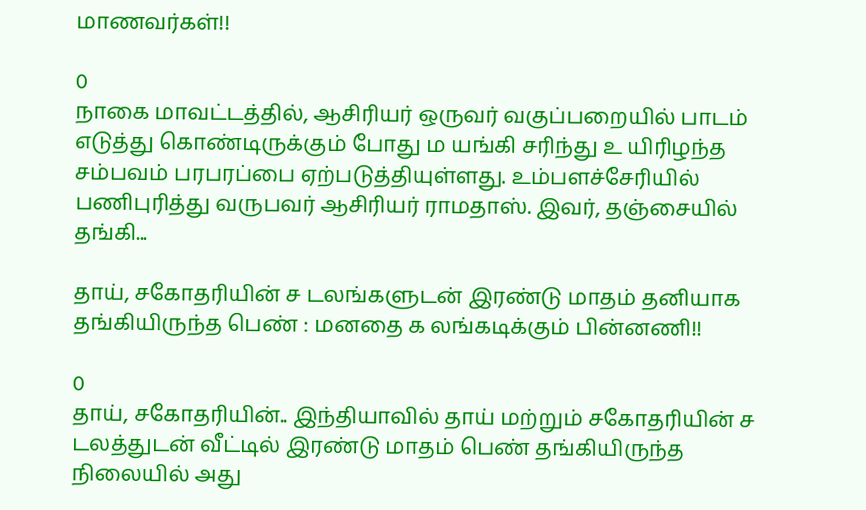மாணவர்கள்!!

0
நாகை மாவட்டத்தில், ஆசிரியர் ஒருவர் வகுப்பறையில் பாடம் எடுத்து கொண்டிருக்கும் போது ம யங்கி சரிந்து உ யிரிழந்த சம்பவம் பரபரப்பை ஏற்படுத்தியுள்ளது. உம்பளச்சேரியில் பணிபுரித்து வருபவர் ஆசிரியர் ராமதாஸ். இவர், தஞ்சையில் தங்கி...

தாய், சகோதரியின் ச டலங்களுடன் இரண்டு மாதம் தனியாக தங்கியிருந்த பெண் : மனதை க லங்கடிக்கும் பின்னணி!!

0
தாய், சகோதரியின்.. இந்தியாவில் தாய் மற்றும் சகோதரியின் ச டலத்துடன் வீட்டில் இரண்டு மாதம் பெண் தங்கியிருந்த நிலையில் அது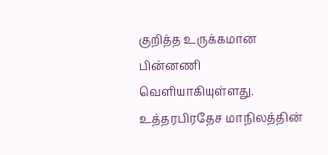குறித்த உருக்கமான பின்னணி வெளியாகியுள்ளது. உத்தரபிரதேச மாநிலத்தின்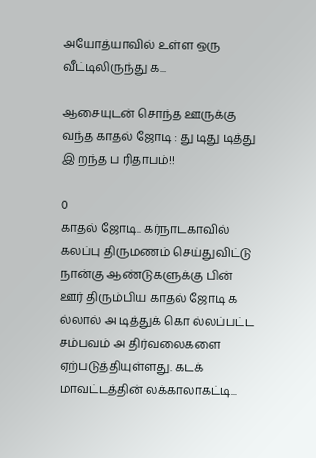அயோத்யாவில் உள்ள ஒரு வீட்டிலிருந்து க...

ஆசையுடன் சொந்த ஊருக்கு வந்த காதல் ஜோடி : து டிது டித்து இ றந்த ப ரிதாபம்!!

0
காதல் ஜோடி.. கர்நாடகாவில் கலப்பு திருமணம் செய்துவிட்டு நான்கு ஆண்டுகளுக்கு பின் ஊர் திரும்பிய காதல் ஜோடி க ல்லால் அ டித்துக் கொ ல்லப்பட்ட சம்பவம் அ திர்வலைகளை ஏற்படுத்தியுள்ளது. கடக் மாவட்டத்தின் லக்காலாகட்டி...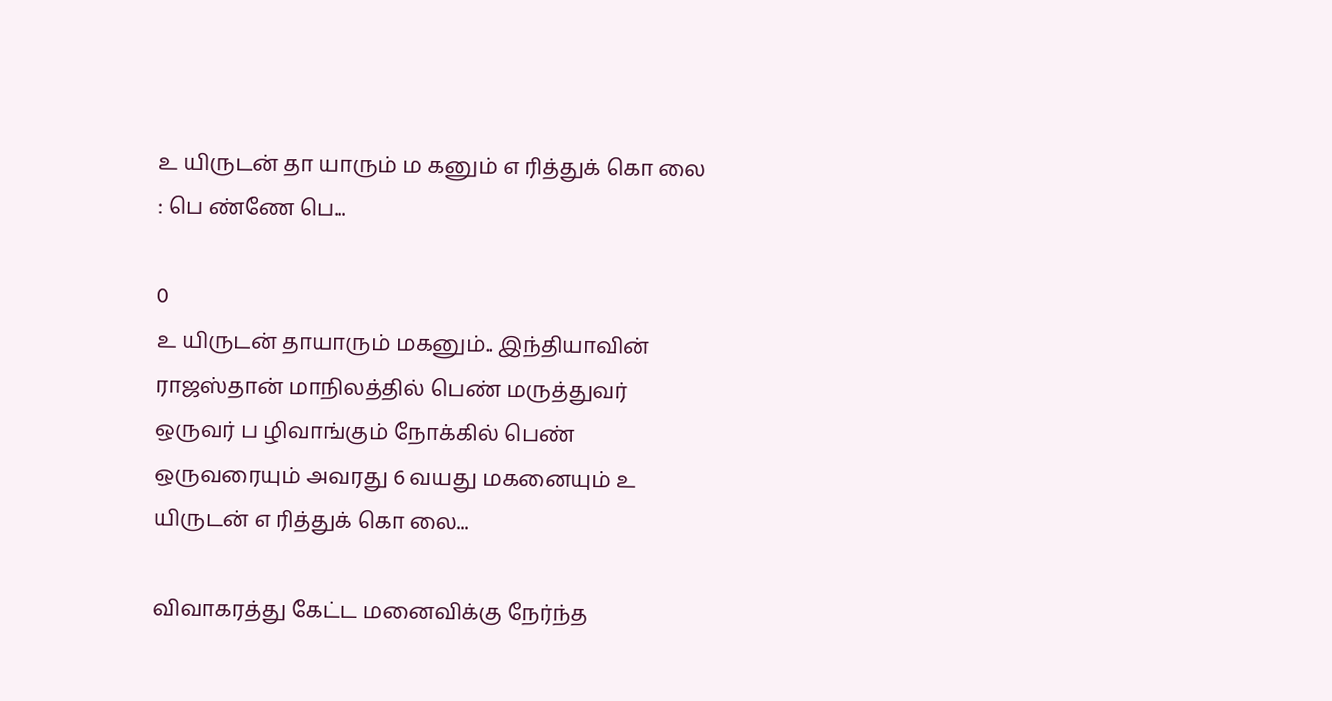உ யிருடன் தா யாரும் ம கனும் எ ரித்துக் கொ லை : பெ ண்ணே பெ...

0
உ யிருடன் தாயாரும் மகனும்.. இந்தியாவின் ராஜஸ்தான் மாநிலத்தில் பெண் மருத்துவர் ஒருவர் ப ழிவாங்கும் நோக்கில் பெண் ஒருவரையும் அவரது 6 வயது மகனையும் உ யிருடன் எ ரித்துக் கொ லை...

விவாகரத்து கேட்ட மனைவிக்கு நேர்ந்த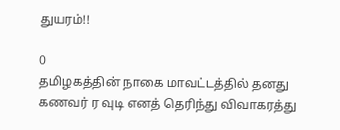துயரம்!!

0
தமிழகத்தின் நாகை மாவட்டத்தில் தனது கணவர் ர வுடி எனத் தெரிந்து விவாகரத்து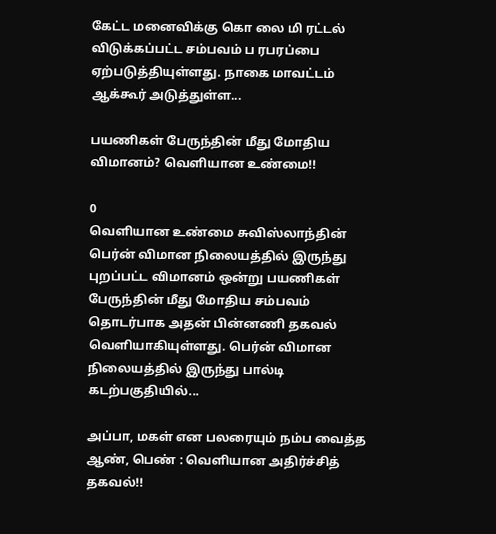கேட்ட மனைவிக்கு கொ லை மி ரட்டல் விடுக்கப்பட்ட சம்பவம் ப ரபரப்பை ஏற்படுத்தியுள்ளது. நாகை மாவட்டம் ஆக்கூர் அடுத்துள்ள...

பயணிகள் பேருந்தின் மீது மோதிய விமானம்? வெளியான உண்மை!!

0
வெளியான உண்மை சுவிஸ்லாந்தின் பெர்ன் விமான நிலையத்தில் இருந்து புறப்பட்ட விமானம் ஒன்று பயணிகள் பேருந்தின் மீது மோதிய சம்பவம் தொடர்பாக அதன் பின்னணி தகவல் வெளியாகியுள்ளது. பெர்ன் விமான நிலையத்தில் இருந்து பால்டி கடற்பகுதியில்...

அப்பா, மகள் என பலரையும் நம்ப வைத்த ஆண், பெண் : வெளியான அதிர்ச்சித் தகவல்!!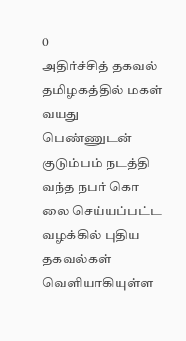0
அதிர்ச்சித் தகவல் தமிழகத்தில் மகள் வயது பெண்ணுடன் குடும்பம் நடத்தி வந்த நபர் கொ லை செய்யப்பட்ட வழக்கில் புதிய தகவல்கள் வெளியாகியுள்ள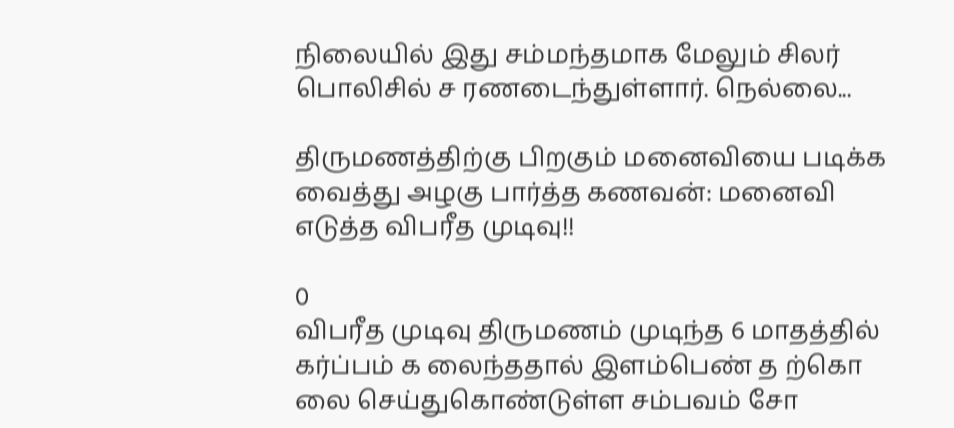நிலையில் இது சம்மந்தமாக மேலும் சிலர் பொலிசில் ச ரணடைந்துள்ளார். நெல்லை...

திருமணத்திற்கு பிறகும் மனைவியை படிக்க வைத்து அழகு பார்த்த கணவன்: மனைவி எடுத்த விபரீத முடிவு!!

0
விபரீத முடிவு திருமணம் முடிந்த 6 மாதத்தில் கர்ப்பம் க லைந்ததால் இளம்பெண் த ற்கொ லை செய்துகொண்டுள்ள சம்பவம் சோ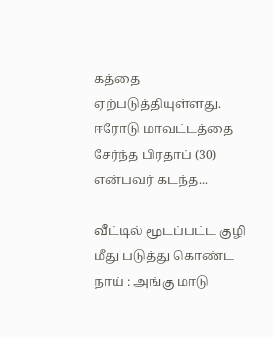கத்தை ஏற்படுத்தியுள்ளது. ஈரோடு மாவட்டத்தை சேர்ந்த பிரதாப் (30) என்பவர் கடந்த...

வீட்டில் மூடப்பட்ட குழி மீது படுத்து கொண்ட நாய் : அங்கு மாடு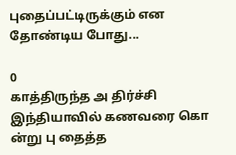புதைப்பட்டிருக்கும் என தோண்டிய போது...

0
காத்திருந்த அ திர்ச்சி இந்தியாவில் கணவரை கொ ன்று பு தைத்த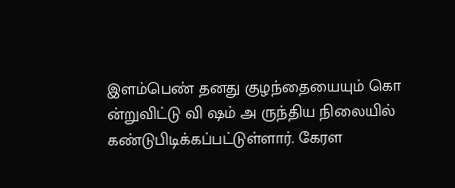இளம்பெண் தனது குழந்தையையும் கொ ன்றுவிட்டு வி ஷம் அ ருந்திய நிலையில் கண்டுபிடிக்கப்பட்டுள்ளார். கேரள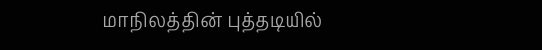மாநிலத்தின் புத்தடியில்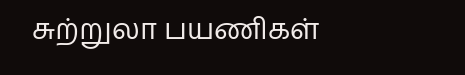சுற்றுலா பயணிகள்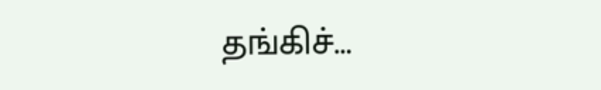தங்கிச்...